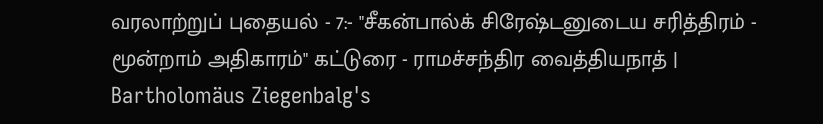வரலாற்றுப் புதையல் - 7:- "சீகன்பால்க் சிரேஷ்டனுடைய சரித்திரம் - மூன்றாம் அதிகாரம்" கட்டுரை - ராமச்சந்திர வைத்தியநாத் | Bartholomäus Ziegenbalg's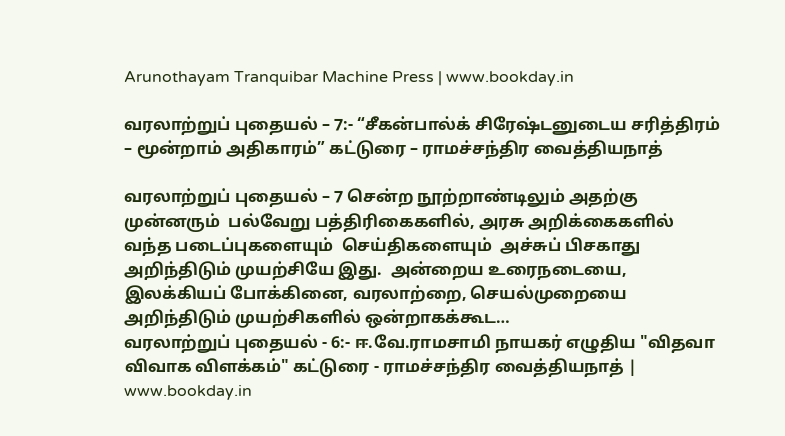Arunothayam Tranquibar Machine Press | www.bookday.in

வரலாற்றுப் புதையல் – 7:- “சீகன்பால்க் சிரேஷ்டனுடைய சரித்திரம் – மூன்றாம் அதிகாரம்” கட்டுரை – ராமச்சந்திர வைத்தியநாத்

வரலாற்றுப் புதையல் – 7 சென்ற நூற்றாண்டிலும் அதற்கு முன்னரும்  பல்வேறு பத்திரிகைகளில், அரசு அறிக்கைகளில் வந்த படைப்புகளையும்  செய்திகளையும்  அச்சுப் பிசகாது அறிந்திடும் முயற்சியே இது.  அன்றைய உரைநடையை, இலக்கியப் போக்கினை, வரலாற்றை, செயல்முறையை   அறிந்திடும் முயற்சிகளில் ஒன்றாகக்கூட…
வரலாற்றுப் புதையல் - 6:- ஈ.வே.ராமசாமி நாயகர் எழுதிய "விதவா விவாக விளக்கம்" கட்டுரை - ராமச்சந்திர வைத்தியநாத் | www.bookday.in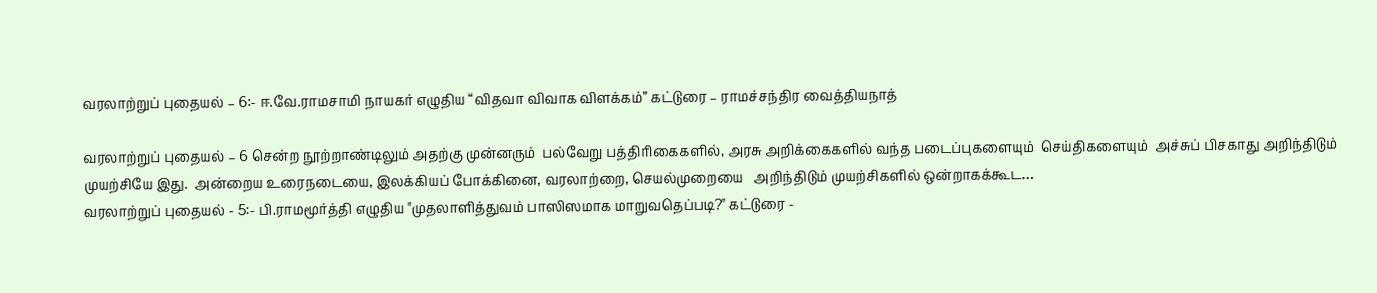வரலாற்றுப் புதையல் – 6:- ஈ.வே.ராமசாமி நாயகர் எழுதிய “விதவா விவாக விளக்கம்” கட்டுரை – ராமச்சந்திர வைத்தியநாத்

வரலாற்றுப் புதையல் – 6 சென்ற நூற்றாண்டிலும் அதற்கு முன்னரும்  பல்வேறு பத்திரிகைகளில், அரசு அறிக்கைகளில் வந்த படைப்புகளையும்  செய்திகளையும்  அச்சுப் பிசகாது அறிந்திடும் முயற்சியே இது.  அன்றைய உரைநடையை, இலக்கியப் போக்கினை, வரலாற்றை, செயல்முறையை   அறிந்திடும் முயற்சிகளில் ஒன்றாகக்கூட…
வரலாற்றுப் புதையல் - 5:- பி.ராமமூர்த்தி எழுதிய "முதலாளித்துவம் பாஸிஸமாக மாறுவதெப்படி?" கட்டுரை -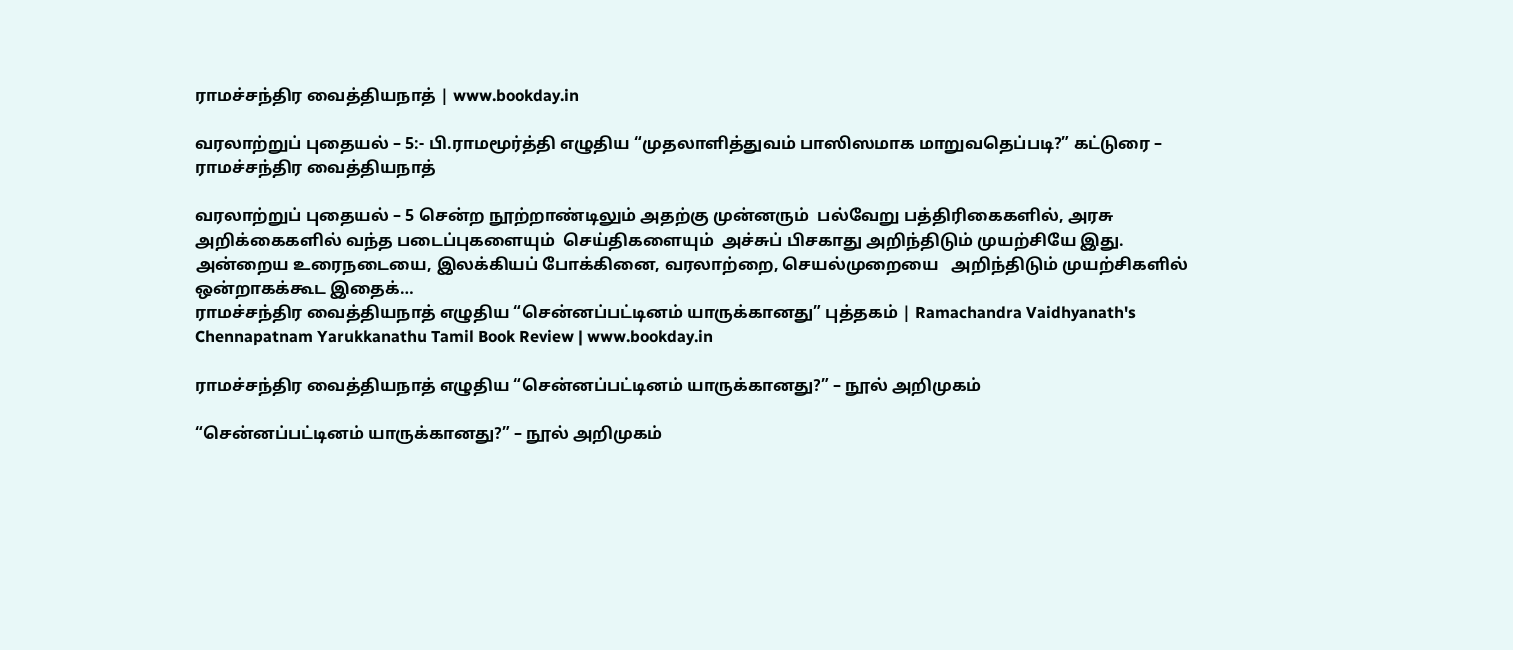ராமச்சந்திர வைத்தியநாத் | www.bookday.in

வரலாற்றுப் புதையல் – 5:- பி.ராமமூர்த்தி எழுதிய “முதலாளித்துவம் பாஸிஸமாக மாறுவதெப்படி?” கட்டுரை – ராமச்சந்திர வைத்தியநாத்

வரலாற்றுப் புதையல் – 5 சென்ற நூற்றாண்டிலும் அதற்கு முன்னரும்  பல்வேறு பத்திரிகைகளில், அரசு அறிக்கைகளில் வந்த படைப்புகளையும்  செய்திகளையும்  அச்சுப் பிசகாது அறிந்திடும் முயற்சியே இது.  அன்றைய உரைநடையை, இலக்கியப் போக்கினை, வரலாற்றை, செயல்முறையை   அறிந்திடும் முயற்சிகளில் ஒன்றாகக்கூட இதைக்…
ராமச்சந்திர வைத்தியநாத் எழுதிய “சென்னப்பட்டினம் யாருக்கானது” புத்தகம் | Ramachandra Vaidhyanath's Chennapatnam Yarukkanathu Tamil Book Review | www.bookday.in

ராமச்சந்திர வைத்தியநாத் எழுதிய “சென்னப்பட்டினம் யாருக்கானது?” – நூல் அறிமுகம்

“சென்னப்பட்டினம் யாருக்கானது?” – நூல் அறிமுகம்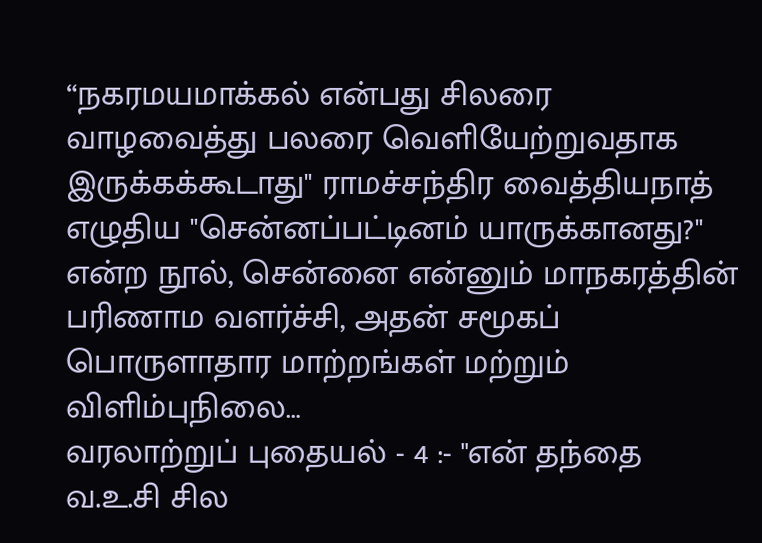“நகரமயமாக்கல் என்பது சிலரை வாழவைத்து பலரை வெளியேற்றுவதாக இருக்கக்கூடாது" ராமச்சந்திர வைத்தியநாத் எழுதிய "சென்னப்பட்டினம் யாருக்கானது?" என்ற நூல், சென்னை என்னும் மாநகரத்தின் பரிணாம வளர்ச்சி, அதன் சமூகப் பொருளாதார மாற்றங்கள் மற்றும் விளிம்புநிலை…
வரலாற்றுப் புதையல் - 4 :- "என் தந்தை வ.உ.சி சில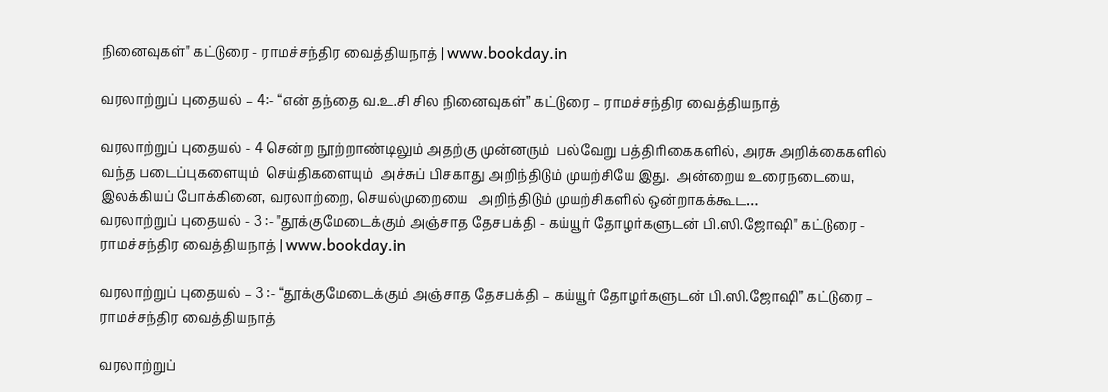நினைவுகள்" கட்டுரை - ராமச்சந்திர வைத்தியநாத் | www.bookday.in

வரலாற்றுப் புதையல் – 4:- “என் தந்தை வ.உ.சி சில நினைவுகள்” கட்டுரை – ராமச்சந்திர வைத்தியநாத்

வரலாற்றுப் புதையல் - 4 சென்ற நூற்றாண்டிலும் அதற்கு முன்னரும்  பல்வேறு பத்திரிகைகளில், அரசு அறிக்கைகளில் வந்த படைப்புகளையும்  செய்திகளையும்  அச்சுப் பிசகாது அறிந்திடும் முயற்சியே இது.  அன்றைய உரைநடையை, இலக்கியப் போக்கினை, வரலாற்றை, செயல்முறையை   அறிந்திடும் முயற்சிகளில் ஒன்றாகக்கூட…
வரலாற்றுப் புதையல் - 3 :- "தூக்குமேடைக்கும் அஞ்சாத தேசபக்தி - கய்யூர் தோழர்களுடன் பி.ஸி.ஜோஷி" கட்டுரை - ராமச்சந்திர வைத்தியநாத் | www.bookday.in

வரலாற்றுப் புதையல் – 3 :- “தூக்குமேடைக்கும் அஞ்சாத தேசபக்தி – கய்யூர் தோழர்களுடன் பி.ஸி.ஜோஷி” கட்டுரை – ராமச்சந்திர வைத்தியநாத்

வரலாற்றுப்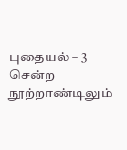புதையல் – 3 சென்ற நூற்றாண்டிலும்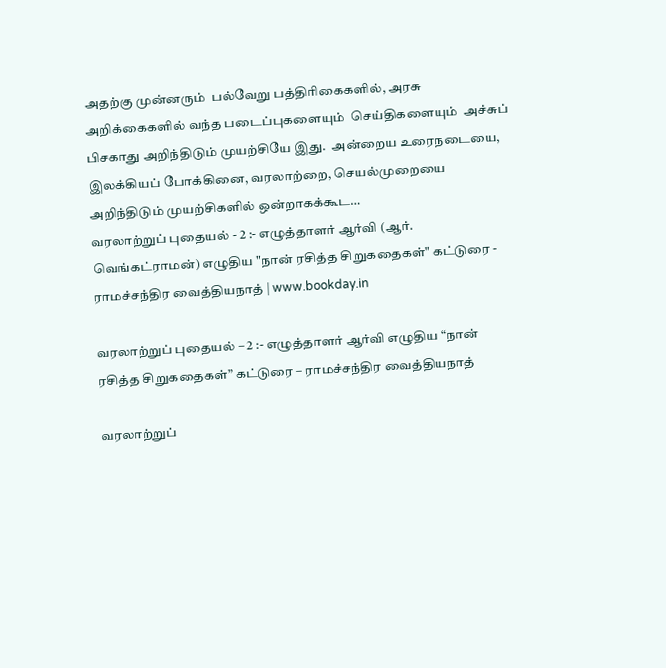அதற்கு முன்னரும்  பல்வேறு பத்திரிகைகளில், அரசு அறிக்கைகளில் வந்த படைப்புகளையும்  செய்திகளையும்  அச்சுப் பிசகாது அறிந்திடும் முயற்சியே இது.  அன்றைய உரைநடையை, இலக்கியப் போக்கினை, வரலாற்றை, செயல்முறையை   அறிந்திடும் முயற்சிகளில் ஒன்றாகக்கூட…
வரலாற்றுப் புதையல் - 2 :- எழுத்தாளர் ஆர்வி (ஆர். வெங்கட்ராமன்) எழுதிய "நான் ரசித்த சிறுகதைகள்" கட்டுரை - ராமச்சந்திர வைத்தியநாத் | www.bookday.in

வரலாற்றுப் புதையல் – 2 :- எழுத்தாளர் ஆர்வி எழுதிய “நான் ரசித்த சிறுகதைகள்” கட்டுரை – ராமச்சந்திர வைத்தியநாத்

வரலாற்றுப்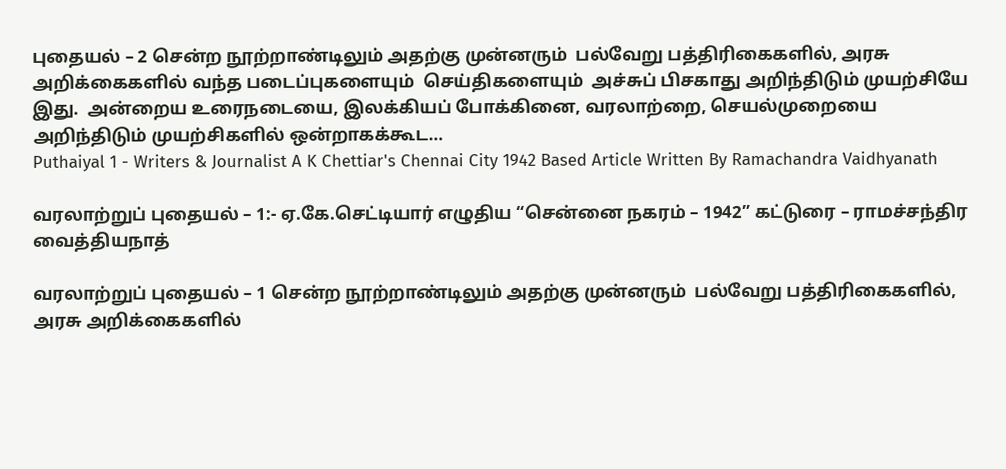புதையல் – 2 சென்ற நூற்றாண்டிலும் அதற்கு முன்னரும்  பல்வேறு பத்திரிகைகளில், அரசு அறிக்கைகளில் வந்த படைப்புகளையும்  செய்திகளையும்  அச்சுப் பிசகாது அறிந்திடும் முயற்சியே இது.  அன்றைய உரைநடையை, இலக்கியப் போக்கினை, வரலாற்றை, செயல்முறையை   அறிந்திடும் முயற்சிகளில் ஒன்றாகக்கூட…
Puthaiyal 1 - Writers & Journalist A K Chettiar's Chennai City 1942 Based Article Written By Ramachandra Vaidhyanath

வரலாற்றுப் புதையல் – 1:- ஏ.கே.செட்டியார் எழுதிய “சென்னை நகரம் – 1942” கட்டுரை – ராமச்சந்திர வைத்தியநாத்

வரலாற்றுப் புதையல் – 1 சென்ற நூற்றாண்டிலும் அதற்கு முன்னரும்  பல்வேறு பத்திரிகைகளில், அரசு அறிக்கைகளில்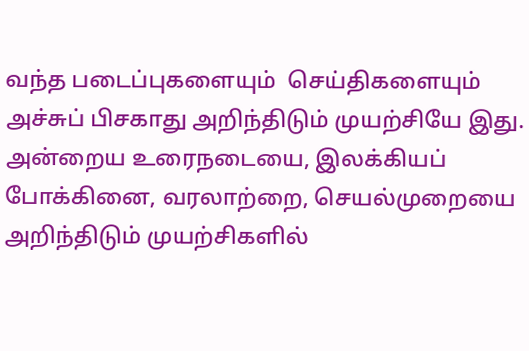வந்த படைப்புகளையும்  செய்திகளையும்  அச்சுப் பிசகாது அறிந்திடும் முயற்சியே இது.  அன்றைய உரைநடையை, இலக்கியப் போக்கினை, வரலாற்றை, செயல்முறையை   அறிந்திடும் முயற்சிகளில்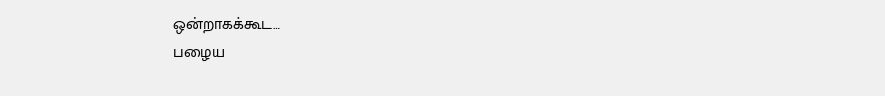ஒன்றாகக்கூட…
பழைய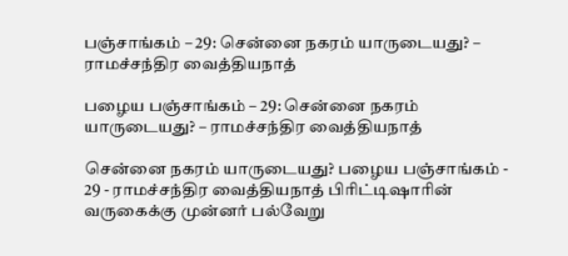பஞ்சாங்கம் – 29: சென்னை நகரம் யாருடையது? – ராமச்சந்திர வைத்தியநாத்

பழைய பஞ்சாங்கம் – 29: சென்னை நகரம் யாருடையது? – ராமச்சந்திர வைத்தியநாத்

சென்னை நகரம் யாருடையது? பழைய பஞ்சாங்கம் - 29 - ராமச்சந்திர வைத்தியநாத் பிரிட்டிஷாரின் வருகைக்கு முன்னர் பல்வேறு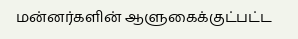மன்னர்களின் ஆளுகைக்குட்பட்ட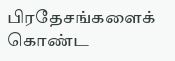பிரதேசங்களைக் கொண்ட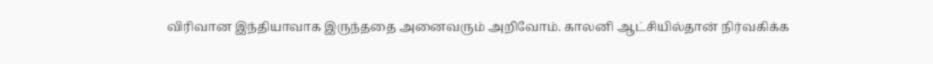விரிவான இந்தியாவாக இருந்ததை அனைவரும் அறிவோம். காலனி ஆட்சியில்தான் நிர்வகிக்க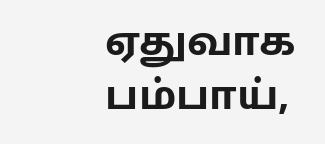ஏதுவாக பம்பாய்,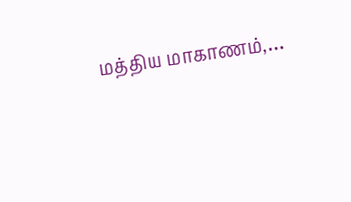மத்திய மாகாணம்,…